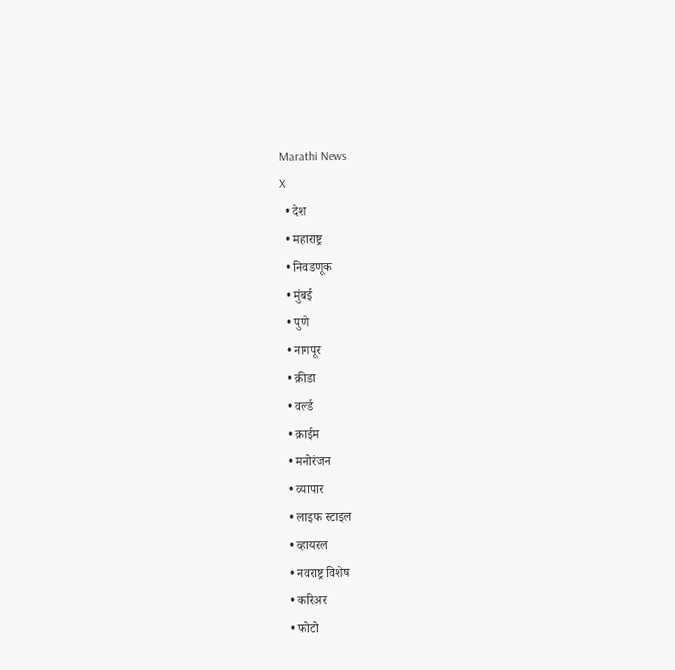Marathi News
X
  • देश
  • महाराष्ट्र
  • निवडणूक
  • मुंबई
  • पुणे
  • नागपूर
  • क्रीडा
  • वर्ल्ड
  • क्राईम
  • मनोरंजन
  • व्यापार
  • लाइफ स्टाइल
  • व्हायरल
  • नवराष्ट्र विशेष
  • करिअर
  • फोटो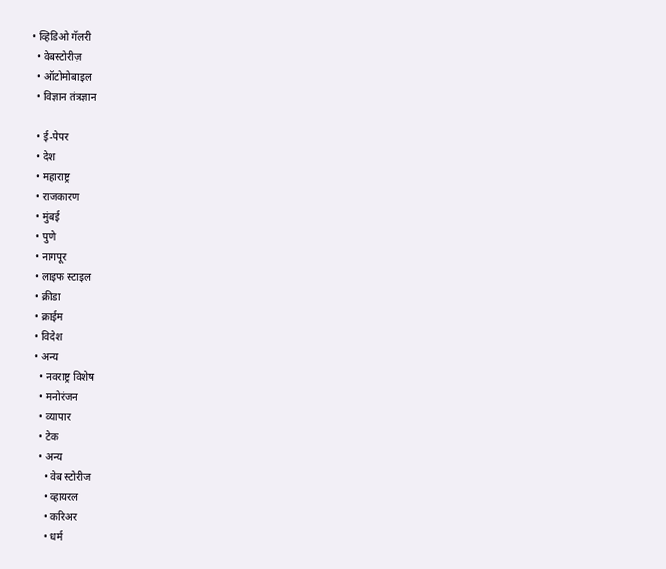• व्हिडिओ गॅलरी
  • वेबस्टोरीज़
  • ऑटोमोबाइल
  • विज्ञान तंत्रज्ञान

  • ई-पेपर
  • देश
  • महाराष्ट्र
  • राजकारण
  • मुंबई
  • पुणे
  • नागपूर
  • लाइफ स्टाइल
  • क्रीडा
  • क्राईम
  • विदेश
  • अन्य
    • नवराष्ट्र विशेष
    • मनोरंजन
    • व्यापार
    • टेक
    • अन्य
      • वेब स्टोरीज
      • व्हायरल
      • करिअर
      • धर्म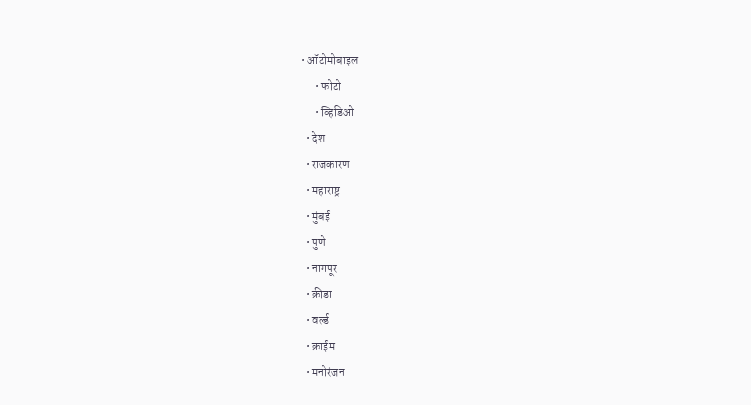• ऑटोमोबाइल
      • फोटो
      • व्हिडिओ
  • देश
  • राजकारण
  • महाराष्ट्र
  • मुंबई
  • पुणे
  • नागपूर
  • क्रीडा
  • वर्ल्ड
  • क्राईम
  • मनोरंजन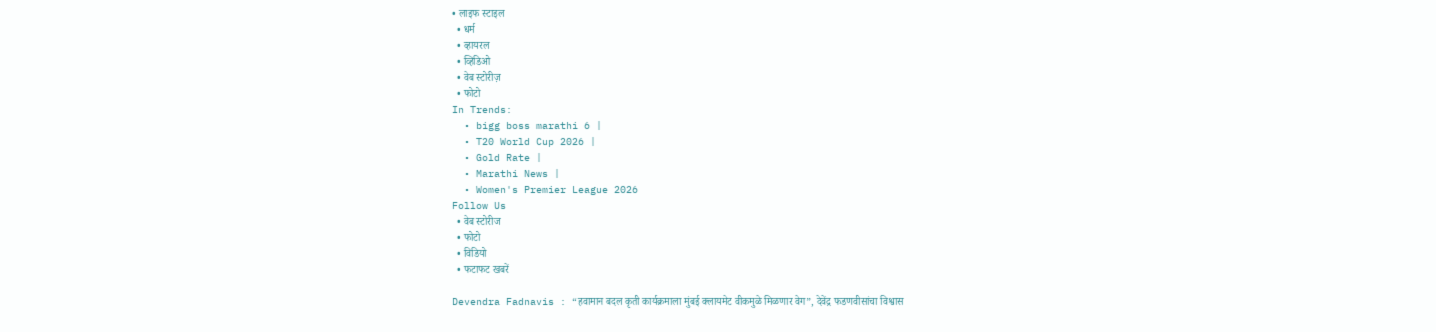• लाइफ स्टाइल
  • धर्म
  • व्हायरल
  • व्हिडिओ
  • वेब स्टोरीज़
  • फोटो
In Trends:
  • bigg boss marathi 6 |
  • T20 World Cup 2026 |
  • Gold Rate |
  • Marathi News |
  • Women's Premier League 2026
Follow Us
  • वेब स्टोरीज
  • फोटो
  • विडियो
  • फटाफट खबरें

Devendra Fadnavis : “हवामान बदल कृती कार्यक्रमाला मुंबई क्लायमेट वीकमुळे मिळणार वेग”, देवेंद्र फडणवीसांचा विश्वास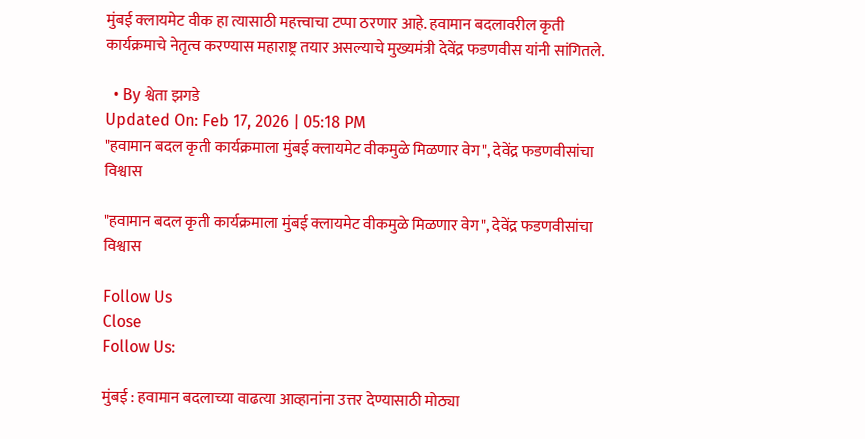मुंबई क्लायमेट वीक हा त्यासाठी महत्त्वाचा टप्पा ठरणार आहे. हवामान बदलावरील कृती कार्यक्रमाचे नेतृत्व करण्यास महाराष्ट्र तयार असल्याचे मुख्यमंत्री देवेंद्र फडणवीस यांनी सांगितले.

  • By श्वेता झगडे
Updated On: Feb 17, 2026 | 05:18 PM
"हवामान बदल कृती कार्यक्रमाला मुंबई क्लायमेट वीकमुळे मिळणार वेग", देवेंद्र फडणवीसांचा विश्वास

"हवामान बदल कृती कार्यक्रमाला मुंबई क्लायमेट वीकमुळे मिळणार वेग", देवेंद्र फडणवीसांचा विश्वास

Follow Us
Close
Follow Us:

मुंबई : हवामान बदलाच्या वाढत्या आव्हानांना उत्तर देण्यासाठी मोठ्या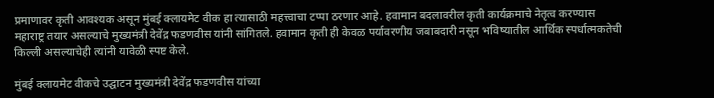प्रमाणावर कृती आवश्यक असून मुंबई क्लायमेट वीक हा त्यासाठी महत्त्वाचा टप्पा ठरणार आहे. हवामान बदलावरील कृती कार्यक्रमाचे नेतृत्व करण्यास महाराष्ट्र तयार असल्याचे मुख्यमंत्री देवेंद्र फडणवीस यांनी सांगितले. हवामान कृती ही केवळ पर्यावरणीय जबाबदारी नसून भविष्यातील आर्थिक स्पर्धात्मकतेची किल्ली असल्याचेही त्यांनी यावेळी स्पष्ट केले.

मुंबई क्लायमेट वीकचे उद्घाटन मुख्यमंत्री देवेंद्र फडणवीस यांच्या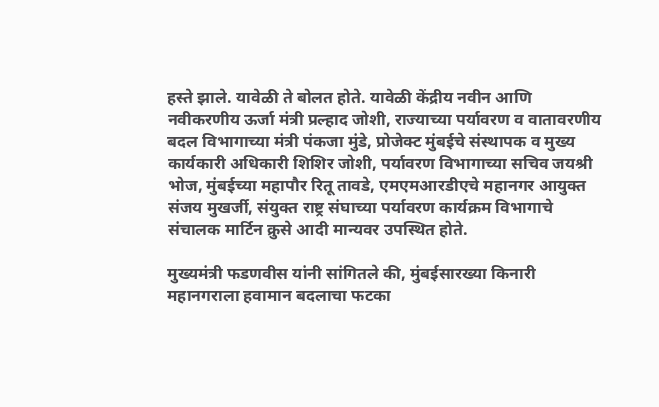हस्ते झाले. यावेळी ते बोलत होते. यावेळी केंद्रीय नवीन आणि नवीकरणीय ऊर्जा मंत्री प्रल्हाद जोशी, राज्याच्या पर्यावरण व वातावरणीय बदल विभागाच्या मंत्री पंकजा मुंडे, प्रोजेक्ट मुंबईचे संस्थापक व मुख्य कार्यकारी अधिकारी शिशिर जोशी, पर्यावरण विभागाच्या सचिव जयश्री भोज, मुंबईच्या महापौर रितू तावडे, एमएमआरडीएचे महानगर आयुक्त संजय मुखर्जी, संयुक्त राष्ट्र संघाच्या पर्यावरण कार्यक्रम विभागाचे संचालक मार्टिन क्रुसे आदी मान्यवर उपस्थित होते.

मुख्यमंत्री फडणवीस यांनी सांगितले की, मुंबईसारख्या किनारी महानगराला हवामान बदलाचा फटका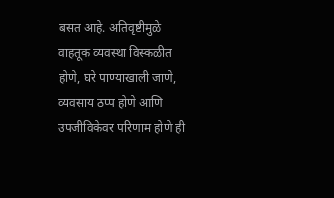बसत आहे. अतिवृष्टीमुळे वाहतूक व्यवस्था विस्कळीत होणे, घरे पाण्याखाली जाणे, व्यवसाय ठप्प होणे आणि उपजीविकेवर परिणाम होणे ही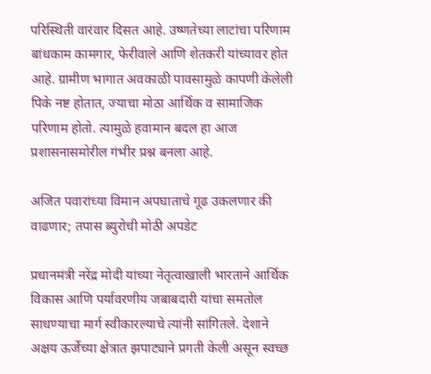परिस्थिती वारंवार दिसत आहे. उष्णतेच्या लाटांचा परिणाम बांधकाम कामगार, फेरीवाले आणि शेतकरी यांच्यावर होत आहे. ग्रामीण भागात अवकाळी पावसामुळे कापणी केलेली पिके नष्ट होतात, ज्याचा मोठा आर्थिक व सामाजिक परिणाम होतो. त्यामुळे हवामान बदल हा आज प्रशासनासमोरील गंभीर प्रश्न बनला आहे.

अजित पवारांच्या विमान अपघाताचे गूढ उकलणार की वाढणार; तपास ब्युरोची मोठी अपडेट

प्रधानमंत्री नरेंद्र मोदी यांच्या नेतृत्वाखाली भारताने आर्थिक विकास आणि पर्यावरणीय जबाबदारी यांचा समतोल साधण्याचा मार्ग स्वीकारल्याचे त्यांनी सांगितले. देशाने अक्षय ऊर्जेच्या क्षेत्रात झपाट्याने प्रगती केली असून स्वच्छ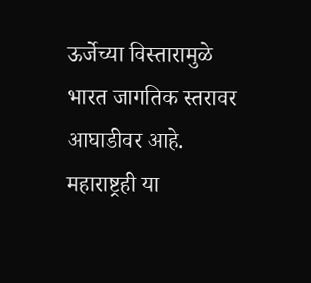ऊर्जेच्या विस्तारामुळे भारत जागतिक स्तरावर आघाडीवर आहे. महाराष्ट्रही या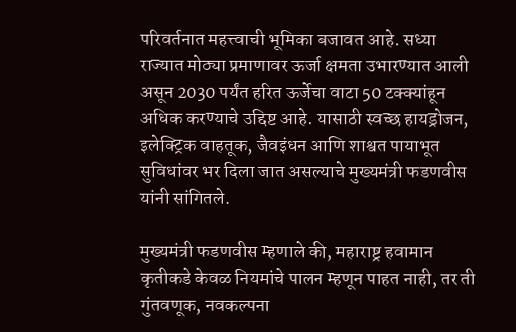परिवर्तनात महत्त्वाची भूमिका बजावत आहे. सध्या राज्यात मोठ्या प्रमाणावर ऊर्जा क्षमता उभारण्यात आली असून 2030 पर्यंत हरित ऊर्जेचा वाटा 50 टक्क्यांहून अधिक करण्याचे उद्दिष्ट आहे. यासाठी स्वच्छ हायड्रोजन, इलेक्ट्रिक वाहतूक, जैवइंधन आणि शाश्वत पायाभूत सुविधांवर भर दिला जात असल्याचे मुख्यमंत्री फडणवीस यांनी सांगितले.

मुख्यमंत्री फडणवीस म्हणाले की, महाराष्ट्र हवामान कृतीकडे केवळ नियमांचे पालन म्हणून पाहत नाही, तर ती गुंतवणूक, नवकल्पना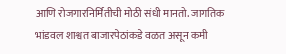आणि रोजगारनिर्मितीची मोठी संधी मानतो. जागतिक भांडवल शाश्वत बाजारपेठांकडे वळत असून कमी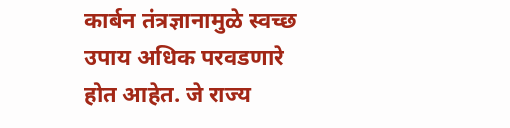कार्बन तंत्रज्ञानामुळे स्वच्छ उपाय अधिक परवडणारे होत आहेत. जे राज्य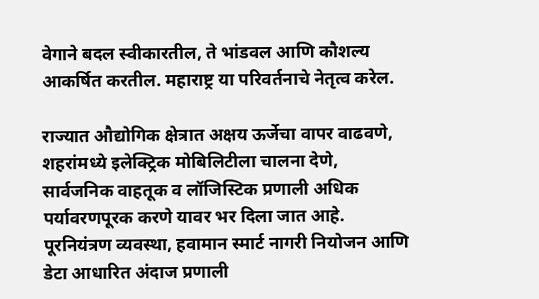वेगाने बदल स्वीकारतील, ते भांडवल आणि कौशल्य आकर्षित करतील. महाराष्ट्र या परिवर्तनाचे नेतृत्व करेल.

राज्यात औद्योगिक क्षेत्रात अक्षय ऊर्जेचा वापर वाढवणे, शहरांमध्ये इलेक्ट्रिक मोबिलिटीला चालना देणे, सार्वजनिक वाहतूक व लॉजिस्टिक प्रणाली अधिक पर्यावरणपूरक करणे यावर भर दिला जात आहे. पूरनियंत्रण व्यवस्था, हवामान स्मार्ट नागरी नियोजन आणि डेटा आधारित अंदाज प्रणाली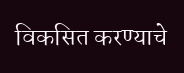विकसित करण्याचे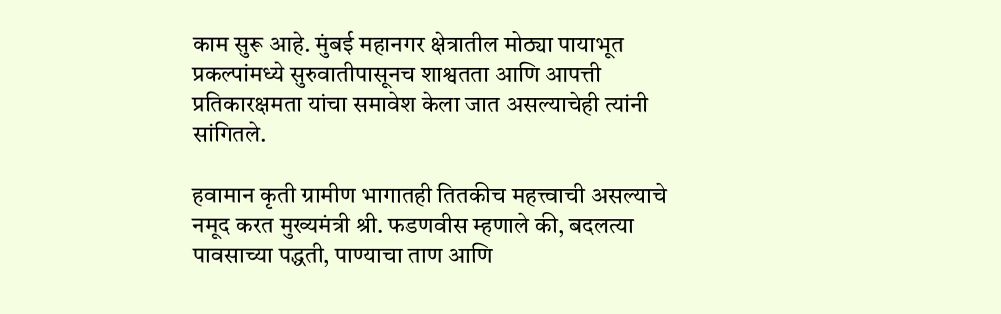काम सुरू आहे. मुंबई महानगर क्षेत्रातील मोठ्या पायाभूत प्रकल्पांमध्ये सुरुवातीपासूनच शाश्वतता आणि आपत्ती प्रतिकारक्षमता यांचा समावेश केला जात असल्याचेही त्यांनी सांगितले.

हवामान कृती ग्रामीण भागातही तितकीच महत्त्वाची असल्याचे नमूद करत मुख्यमंत्री श्री. फडणवीस म्हणाले की, बदलत्या पावसाच्या पद्धती, पाण्याचा ताण आणि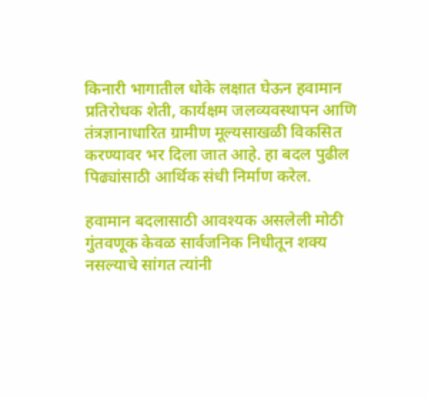किनारी भागातील धोके लक्षात घेऊन हवामान प्रतिरोधक शेती, कार्यक्षम जलव्यवस्थापन आणि तंत्रज्ञानाधारित ग्रामीण मूल्यसाखळी विकसित करण्यावर भर दिला जात आहे. हा बदल पुढील पिढ्यांसाठी आर्थिक संधी निर्माण करेल.

हवामान बदलासाठी आवश्यक असलेली मोठी गुंतवणूक केवळ सार्वजनिक निधीतून शक्य नसल्याचे सांगत त्यांनी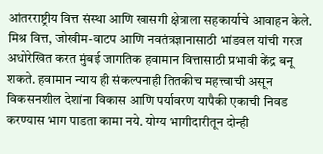आंतरराष्ट्रीय वित्त संस्था आणि खासगी क्षेत्राला सहकार्याचे आवाहन केले. मिश्र वित्त, जोखीम-वाटप आणि नवतंत्रज्ञानासाठी भांडवल यांची गरज अधोरेखित करत मुंबई जागतिक हवामान वित्तासाठी प्रभावी केंद्र बनू शकते. हवामान न्याय ही संकल्पनाही तितकीच महत्त्वाची असून विकसनशील देशांना विकास आणि पर्यावरण यापैकी एकाची निवड करण्यास भाग पाडता कामा नये. योग्य भागीदारीतून दोन्ही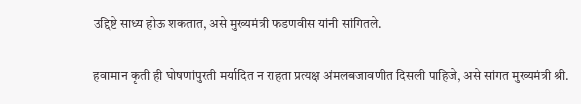उद्दिष्टे साध्य होऊ शकतात, असे मुख्यमंत्री फडणवीस यांनी सांगितले.

हवामान कृती ही घोषणांपुरती मर्यादित न राहता प्रत्यक्ष अंमलबजावणीत दिसली पाहिजे, असे सांगत मुख्यमंत्री श्री.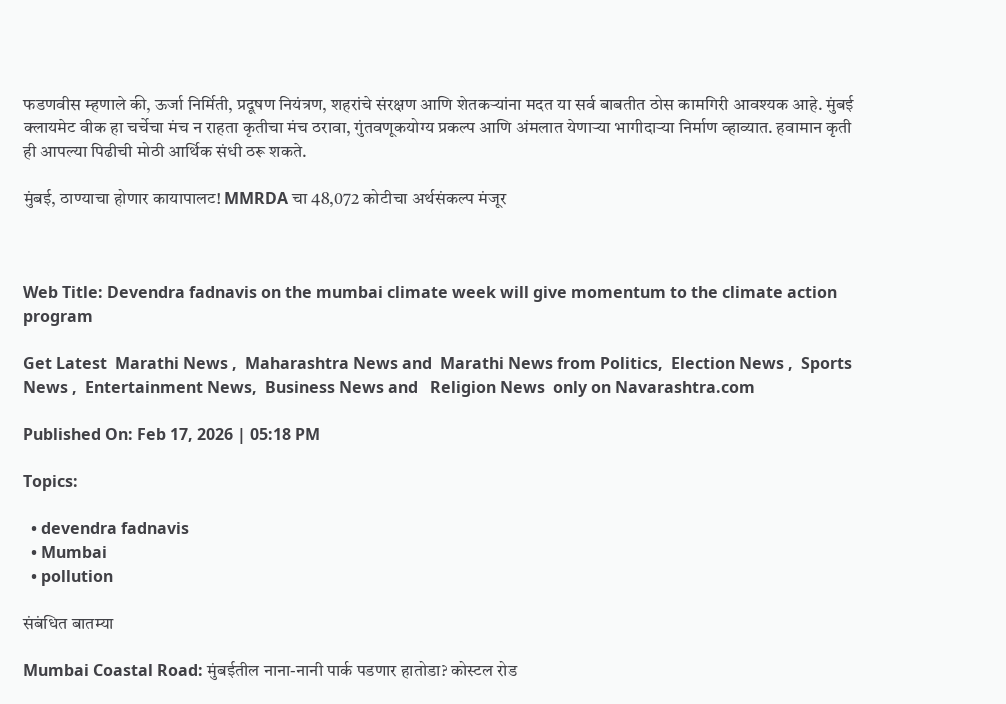फडणवीस म्हणाले की, ऊर्जा निर्मिती, प्रदूषण नियंत्रण, शहरांचे संरक्षण आणि शेतकऱ्यांना मदत या सर्व बाबतीत ठोस कामगिरी आवश्यक आहे. मुंबई क्लायमेट वीक हा चर्चेचा मंच न राहता कृतीचा मंच ठरावा, गुंतवणूकयोग्य प्रकल्प आणि अंमलात येणाऱ्या भागीदाऱ्या निर्माण व्हाव्यात. हवामान कृती ही आपल्या पिढीची मोठी आर्थिक संधी ठरू शकते.

मुंबई, ठाण्याचा होणार कायापालट! MMRDA चा 48,072 कोटीचा अर्थसंकल्प मंजूर



Web Title: Devendra fadnavis on the mumbai climate week will give momentum to the climate action program

Get Latest  Marathi News ,  Maharashtra News and  Marathi News from Politics,  Election News ,  Sports News ,  Entertainment News,  Business News and   Religion News  only on Navarashtra.com

Published On: Feb 17, 2026 | 05:18 PM

Topics:

  • devendra fadnavis
  • Mumbai
  • pollution

संबंधित बातम्या

Mumbai Coastal Road: मुंबईतील नाना-नानी पार्क पडणार हातोडा? कोस्टल रोड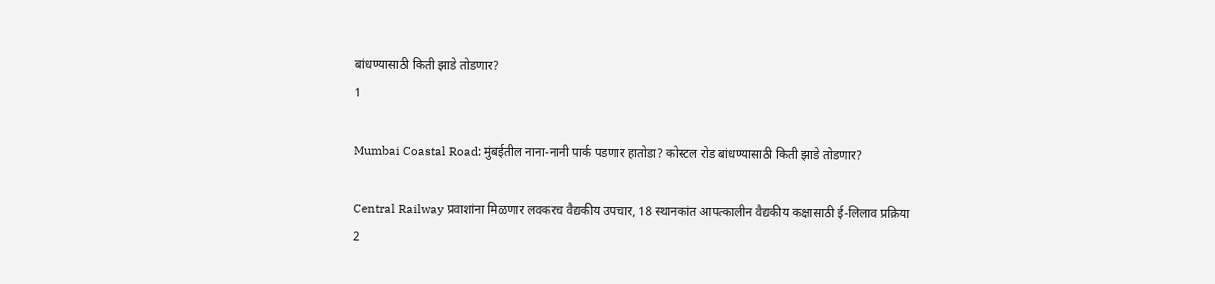बांधण्यासाठी किती झाडे तोडणार?
1

Mumbai Coastal Road: मुंबईतील नाना-नानी पार्क पडणार हातोडा? कोस्टल रोड बांधण्यासाठी किती झाडे तोडणार?

Central Railway प्रवाशांना मिळणार लवकरच वैद्यकीय उपचार, 18 स्थानकांत आपत्कालीन वैद्यकीय कक्षासाठी ई-लिलाव प्रक्रिया
2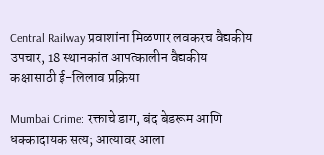Central Railway प्रवाशांना मिळणार लवकरच वैद्यकीय उपचार, 18 स्थानकांत आपत्कालीन वैद्यकीय कक्षासाठी ई-लिलाव प्रक्रिया

Mumbai Crime: रक्ताचे डाग, बंद बेडरूम आणि धक्कादायक सत्य; आत्यावर आला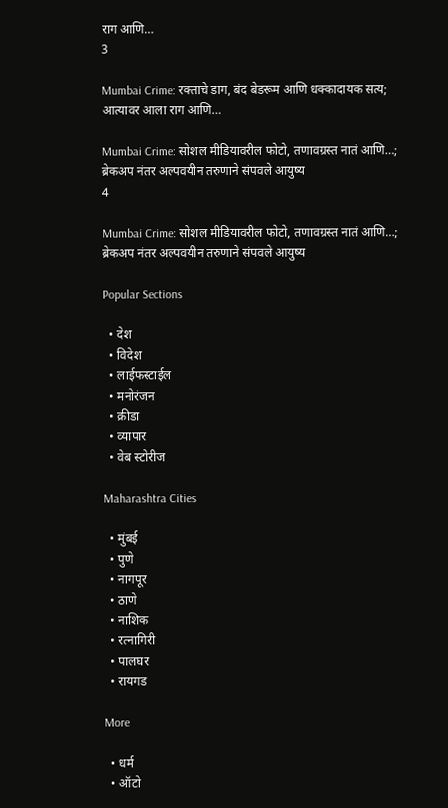राग आणि…
3

Mumbai Crime: रक्ताचे डाग, बंद बेडरूम आणि धक्कादायक सत्य; आत्यावर आला राग आणि…

Mumbai Crime: सोशल मीडियावरील फोटो, तणावग्रस्त नातं आणि…; ब्रेकअप नंतर अल्पवयीन तरुणाने संपवले आयुष्य
4

Mumbai Crime: सोशल मीडियावरील फोटो, तणावग्रस्त नातं आणि…; ब्रेकअप नंतर अल्पवयीन तरुणाने संपवले आयुष्य

Popular Sections

  • देश
  • विदेश
  • लाईफस्टाईल
  • मनोरंजन
  • क्रीडा
  • व्यापार
  • वेब स्टोरीज

Maharashtra Cities

  • मुंबई
  • पुणे
  • नागपूर
  • ठाणे
  • नाशिक
  • रत्नागिरी
  • पालघर
  • रायगड

More

  • धर्म
  • ऑटो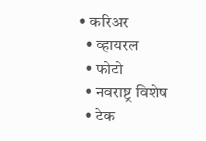• करिअर
  • व्हायरल
  • फोटो
  • नवराष्ट्र विशेष
  • टेक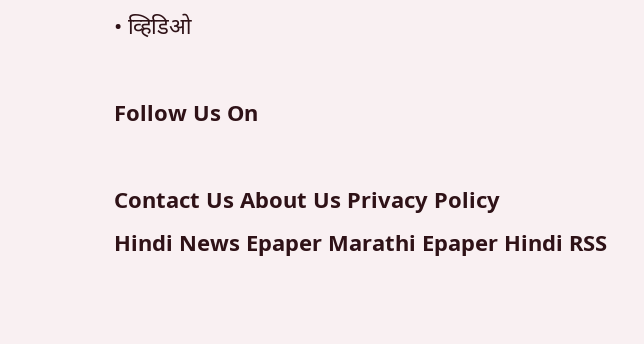• व्हिडिओ

Follow Us On

Contact Us About Us Privacy Policy
Hindi News Epaper Marathi Epaper Hindi RSS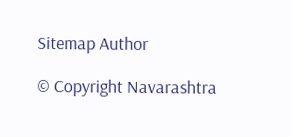Sitemap Author

© Copyright Navarashtra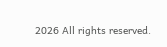2026 All rights reserved.